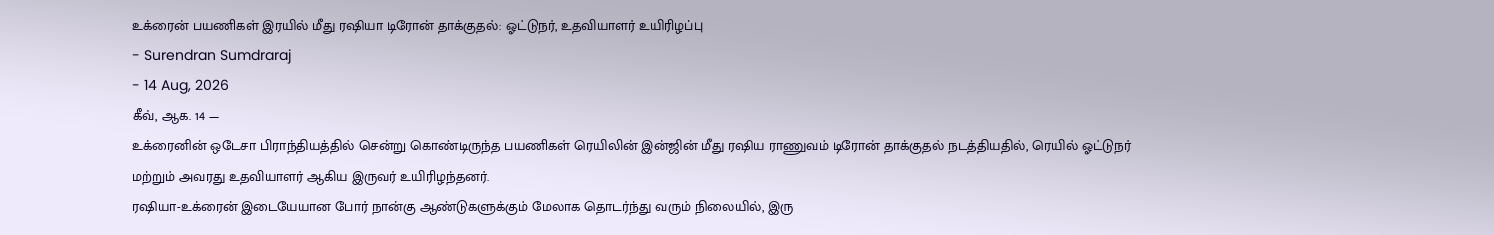உக்ரைன் பயணிகள் இரயில் மீது ரஷியா டிரோன் தாக்குதல்: ஓட்டுநர், உதவியாளர் உயிரிழப்பு
- Surendran Sumdraraj
- 14 Aug, 2026
கீவ், ஆக. 14 —
உக்ரைனின் ஒடேசா பிராந்தியத்தில் சென்று கொண்டிருந்த பயணிகள் ரெயிலின் இன்ஜின் மீது ரஷிய ராணுவம் டிரோன் தாக்குதல் நடத்தியதில், ரெயில் ஓட்டுநர் மற்றும் அவரது உதவியாளர் ஆகிய இருவர் உயிரிழந்தனர்.
ரஷியா-உக்ரைன் இடையேயான போர் நான்கு ஆண்டுகளுக்கும் மேலாக தொடர்ந்து வரும் நிலையில், இரு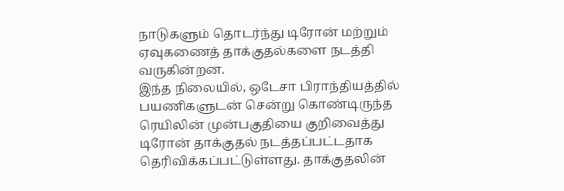நாடுகளும் தொடர்ந்து டிரோன் மற்றும் ஏவுகணைத் தாக்குதல்களை நடத்தி வருகின்றன.
இந்த நிலையில், ஒடேசா பிராந்தியத்தில் பயணிகளுடன் சென்று கொண்டிருந்த ரெயிலின் முன்பகுதியை குறிவைத்து டிரோன் தாக்குதல் நடத்தப்பட்டதாக தெரிவிக்கப்பட்டுள்ளது. தாக்குதலின்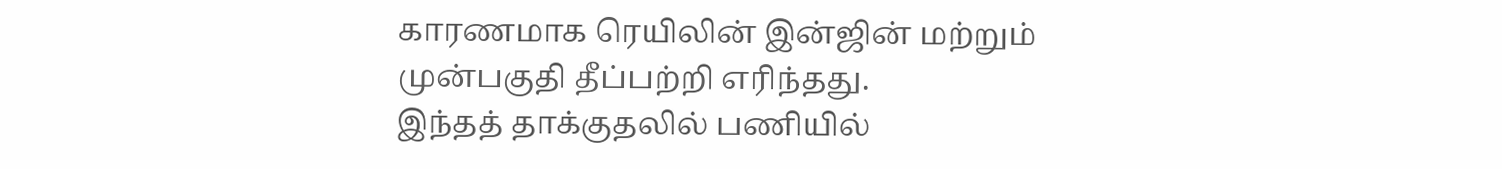காரணமாக ரெயிலின் இன்ஜின் மற்றும் முன்பகுதி தீப்பற்றி எரிந்தது.
இந்தத் தாக்குதலில் பணியில்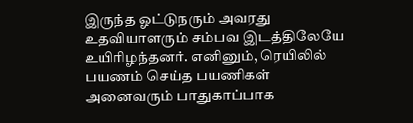இருந்த ஓட்டுநரும் அவரது உதவியாளரும் சம்பவ இடத்திலேயே உயிரிழந்தனர். எனினும், ரெயிலில் பயணம் செய்த பயணிகள் அனைவரும் பாதுகாப்பாக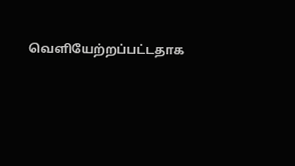வெளியேற்றப்பட்டதாக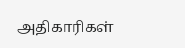அதிகாரிகள்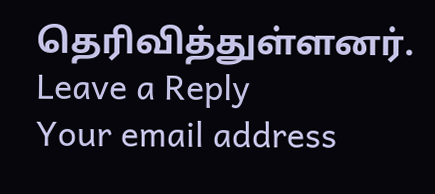தெரிவித்துள்ளனர்.
Leave a Reply
Your email address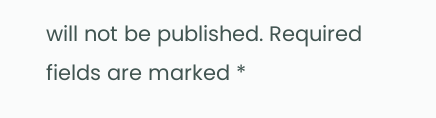will not be published. Required fields are marked *